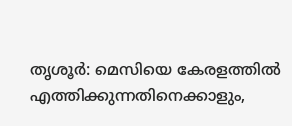തൃശൂർ: മെസിയെ കേരളത്തിൽ എത്തിക്കുന്നതിനെക്കാളും,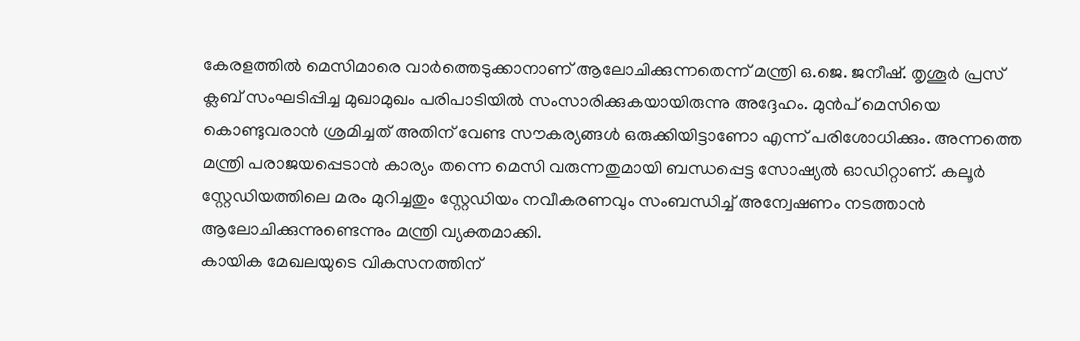കേരളത്തിൽ മെസിമാരെ വാർത്തെടുക്കാനാണ് ആലോചിക്കുന്നതെന്ന് മന്ത്രി ഒ.ജെ. ജനീഷ്. തൃശൂർ പ്രസ് ക്ലബ് സംഘടിപ്പിച്ച മുഖാമുഖം പരിപാടിയിൽ സംസാരിക്കുകയായിരുന്നു അദ്ദേഹം. മുൻപ് മെസിയെ കൊണ്ടുവരാൻ ശ്രമിച്ചത് അതിന് വേണ്ട സൗകര്യങ്ങൾ ഒരുക്കിയിട്ടാണോ എന്ന് പരിശോധിക്കും. അന്നത്തെ മന്ത്രി പരാജയപ്പെടാൻ കാര്യം തന്നെ മെസി വരുന്നതുമായി ബന്ധപ്പെട്ട സോഷ്യൽ ഓഡിറ്റാണ്. കലൂർ സ്റ്റേഡിയത്തിലെ മരം മുറിച്ചതും സ്റ്റേഡിയം നവീകരണവും സംബന്ധിച്ച് അന്വേഷണം നടത്താൻ ആലോചിക്കുന്നുണ്ടെന്നും മന്ത്രി വ്യക്തമാക്കി.
കായിക മേഖലയുടെ വികസനത്തിന്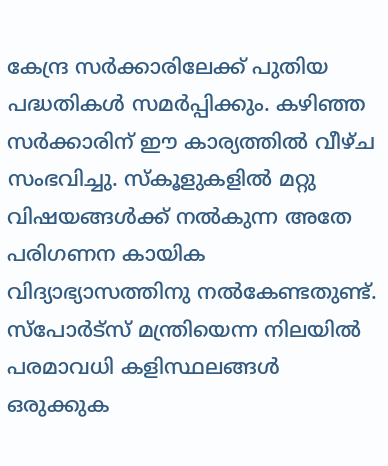കേന്ദ്ര സർക്കാരിലേക്ക് പുതിയ പദ്ധതികൾ സമർപ്പിക്കും. കഴിഞ്ഞ സർക്കാരിന് ഈ കാര്യത്തിൽ വീഴ്ച സംഭവിച്ചു. സ്കൂളുകളിൽ മറ്റു വിഷയങ്ങൾക്ക് നൽകുന്ന അതേ പരിഗണന കായിക വിദ്യാഭ്യാസത്തിനു നൽകേണ്ടതുണ്ട്. സ്പോർട്സ് മന്ത്രിയെന്ന നിലയിൽ പരമാവധി കളിസ്ഥലങ്ങൾ ഒരുക്കുക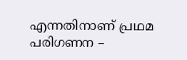എന്നതിനാണ് പ്രഥമ പരിഗണന –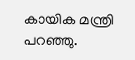കായിക മന്ത്രി പറഞ്ഞു.